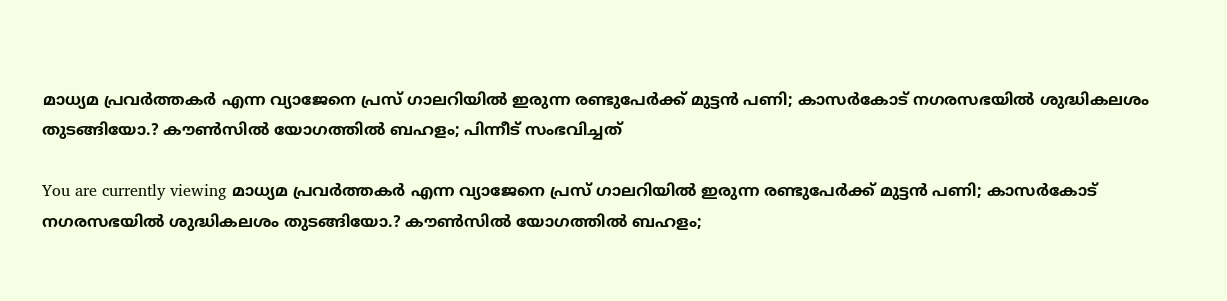മാധ്യമ പ്രവർത്തകർ എന്ന വ്യാജേനെ പ്രസ് ഗാലറിയിൽ ഇരുന്ന രണ്ടുപേർക്ക് മുട്ടൻ പണി; കാസർകോട് നഗരസഭയിൽ ശുദ്ധികലശം തുടങ്ങിയോ.? കൗൺസിൽ യോഗത്തിൽ ബഹളം; പിന്നീട് സംഭവിച്ചത്

You are currently viewing മാധ്യമ പ്രവർത്തകർ എന്ന വ്യാജേനെ പ്രസ് ഗാലറിയിൽ ഇരുന്ന രണ്ടുപേർക്ക് മുട്ടൻ പണി; കാസർകോട് നഗരസഭയിൽ ശുദ്ധികലശം തുടങ്ങിയോ.? കൗൺസിൽ യോഗത്തിൽ ബഹളം;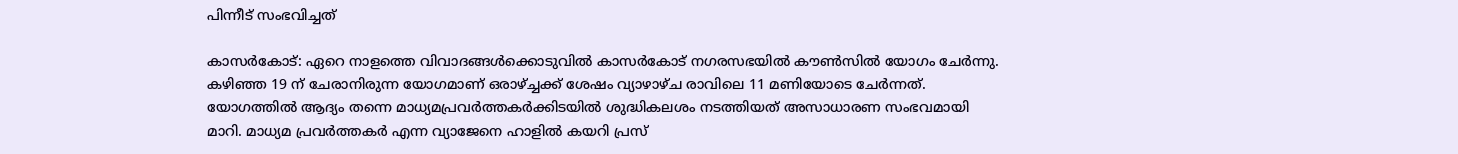പിന്നീട് സംഭവിച്ചത്

കാസർകോട്: ഏറെ നാളത്തെ വിവാദങ്ങൾക്കൊടുവിൽ കാസർകോട് നഗരസഭയിൽ കൗൺസിൽ യോഗം ചേർന്നു. കഴിഞ്ഞ 19 ന് ചേരാനിരുന്ന യോഗമാണ് ഒരാഴ്ച്ചക്ക് ശേഷം വ്യാഴാഴ്ച രാവിലെ 11 മണിയോടെ ചേർന്നത്. യോഗത്തിൽ ആദ്യം തന്നെ മാധ്യമപ്രവർത്തകർക്കിടയിൽ ശുദ്ധികലശം നടത്തിയത് അസാധാരണ സംഭവമായി മാറി. മാധ്യമ പ്രവർത്തകർ എന്ന വ്യാജേനെ ഹാളിൽ കയറി പ്രസ്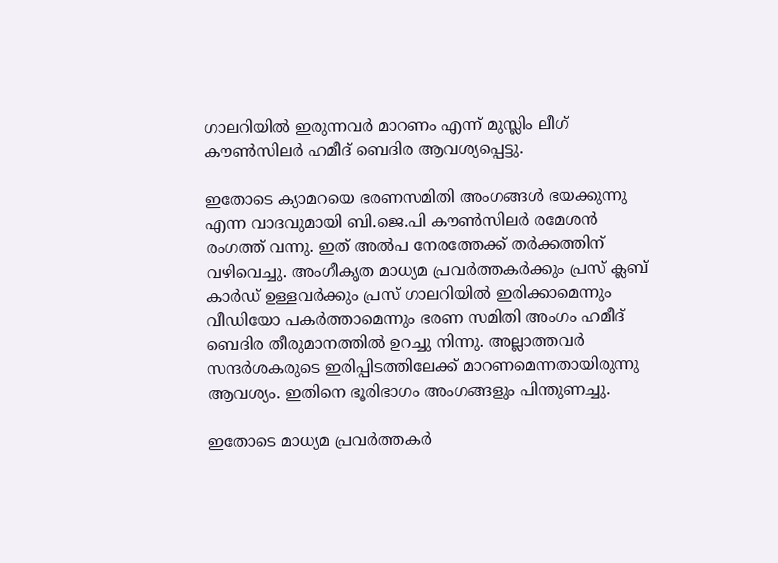ഗാലറിയിൽ ഇരുന്നവർ മാറണം എന്ന് മുസ്ലിം ലീഗ് കൗൺസിലർ ഹമീദ് ബെദിര ആവശ്യപ്പെട്ടു.

ഇതോടെ ക്യാമറയെ ഭരണസമിതി അംഗങ്ങൾ ഭയക്കുന്നു എന്ന വാദവുമായി ബി.ജെ.പി കൗൺസിലർ രമേശൻ രംഗത്ത് വന്നു. ഇത് അൽപ നേരത്തേക്ക് തർക്കത്തിന് വഴിവെച്ചു. അംഗീകൃത മാധ്യമ പ്രവർത്തകർക്കും പ്രസ് ക്ലബ് കാർഡ് ഉള്ളവർക്കും പ്രസ് ഗാലറിയിൽ ഇരിക്കാമെന്നും വീഡിയോ പകർത്താമെന്നും ഭരണ സമിതി അംഗം ഹമീദ് ബെദിര തീരുമാനത്തിൽ ഉറച്ചു നിന്നു. അല്ലാത്തവർ സന്ദർശകരുടെ ഇരിപ്പിടത്തിലേക്ക് മാറണമെന്നതായിരുന്നു ആവശ്യം. ഇതിനെ ഭൂരിഭാഗം അംഗങ്ങളും പിന്തുണച്ചു.

ഇതോടെ മാധ്യമ പ്രവർത്തകർ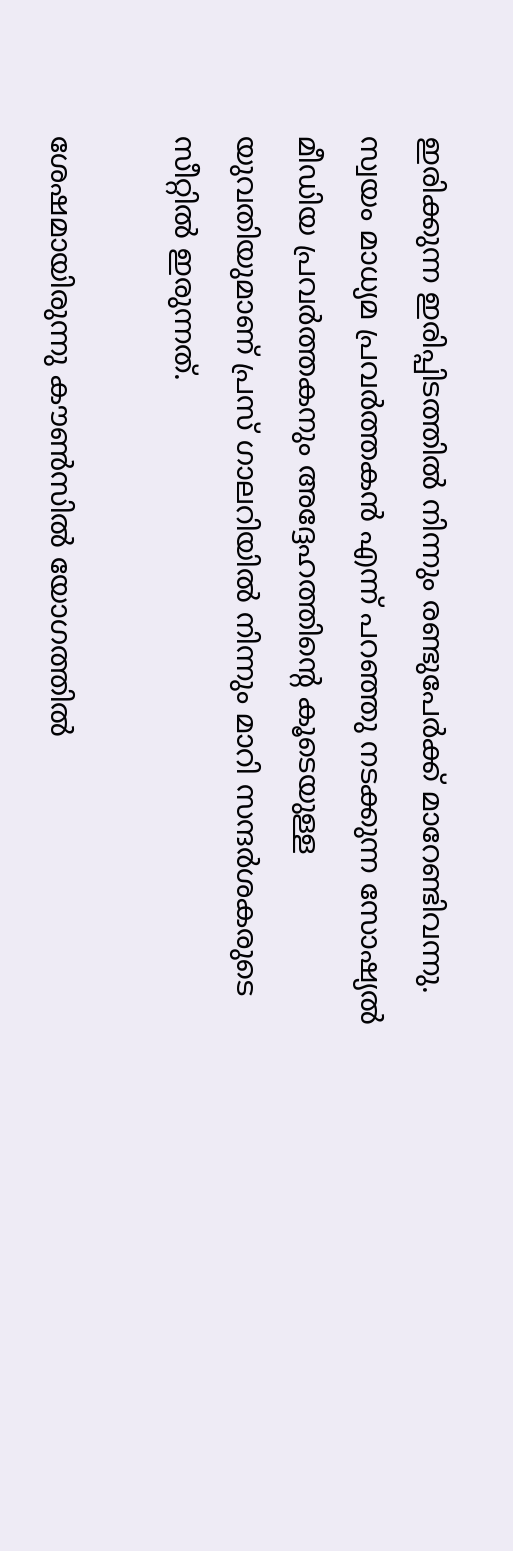ഇരിക്കുന്ന ഇരിപ്പിടത്തിൽ നിന്നും രണ്ടുപേർക്ക് മാറേണ്ടിവന്നു. സ്വയം മാധ്യമ പ്രവർത്തകൻ എന്ന് പറഞ്ഞു നടക്കുന്ന സോഷ്യൽ മീഡിയ പ്രവർത്തകനും അദ്ദേഹത്തിൻ്റെ കൂടെയുള്ള യുവതിയുമാണ് പ്രസ് ഗാലറിയിൽ നിന്നും മാറി സന്ദർശകരുടെ സീറ്റിൽ ഇരുന്നത്.

ശേഷമായിരുന്നു കൗൺസിൽ യോഗത്തിൽ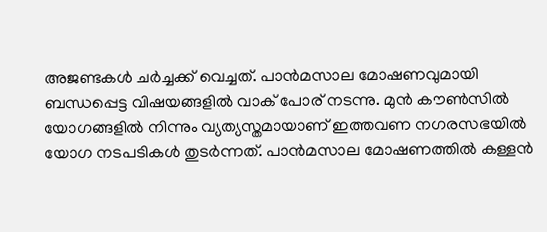അജണ്ടകൾ ചർച്ചക്ക് വെച്ചത്. പാൻമസാല മോഷണവുമായി ബന്ധപ്പെട്ട വിഷയങ്ങളിൽ വാക് പോര് നടന്നു. മുൻ കൗൺസിൽ യോഗങ്ങളിൽ നിന്നും വ്യത്യസ്തമായാണ് ഇത്തവണ നഗരസഭയിൽ യോഗ നടപടികൾ തുടർന്നത്. പാൻമസാല മോഷണത്തിൽ കള്ളൻ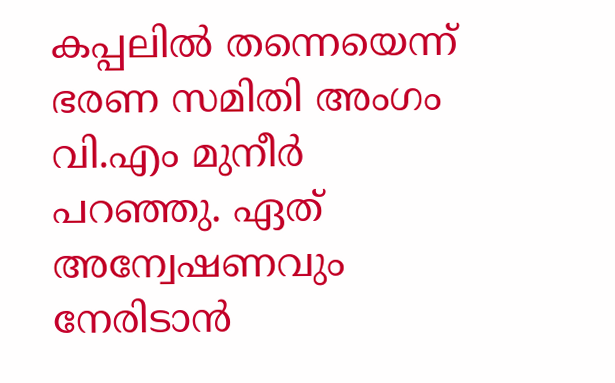കപ്പലിൽ തന്നെയെന്ന് ഭരണ സമിതി അംഗം വി.എം മുനീർ പറഞ്ഞു. ഏത് അന്വേഷണവും നേരിടാൻ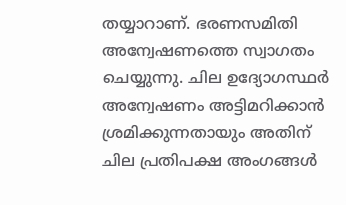തയ്യാറാണ്. ഭരണസമിതി അന്വേഷണത്തെ സ്വാഗതം ചെയ്യുന്നു. ചില ഉദ്യോഗസ്ഥർ അന്വേഷണം അട്ടിമറിക്കാൻ ശ്രമിക്കുന്നതായും അതിന് ചില പ്രതിപക്ഷ അംഗങ്ങൾ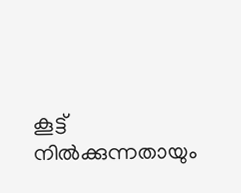കൂട്ട് നിൽക്കുന്നതായും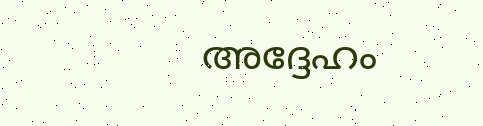അദ്ദേഹം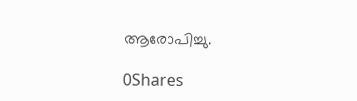ആരോപിച്ചു.

0Shares